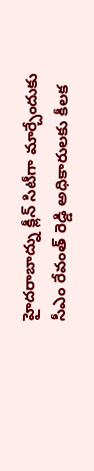హైదరాబాద్ను క్లీన్ సిటీగా మార్చేందుకు సీఎం రేవంత్ రెడ్డి అధికారులకు కీలక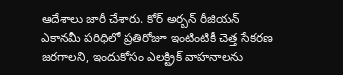ఆదేశాలు జారీ చేశారు. కోర్ అర్బన్ రీజియన్ ఎకానమీ పరిధిలో ప్రతిరోజూ ఇంటింటికీ చెత్త సేకరణ జరగాలని, ఇందుకోసం ఎలక్ట్రిక్ వాహనాలను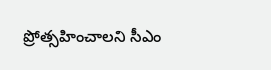ప్రోత్సహించాలని సీఎం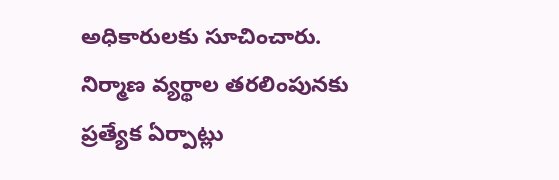అధికారులకు సూచించారు. నిర్మాణ వ్యర్థాల తరలింపునకు ప్రత్యేక ఏర్పాట్లు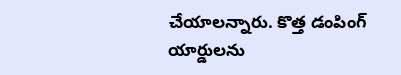చేయాలన్నారు. కొత్త డంపింగ్ యార్డులను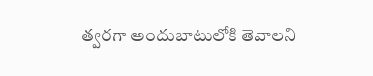త్వరగా అందుబాటులోకి తెవాలని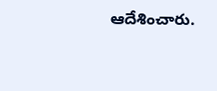ఆదేశించారు.